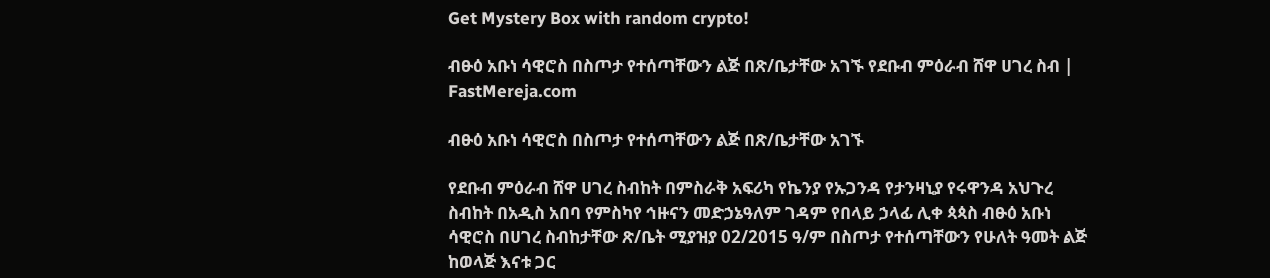Get Mystery Box with random crypto!

ብፁዕ አቡነ ሳዊሮስ በስጦታ የተሰጣቸውን ልጅ በጽ/ቤታቸው አገኙ የደቡብ ምዕራብ ሸዋ ሀገረ ስብ | FastMereja.com

ብፁዕ አቡነ ሳዊሮስ በስጦታ የተሰጣቸውን ልጅ በጽ/ቤታቸው አገኙ

የደቡብ ምዕራብ ሸዋ ሀገረ ስብከት በምስራቅ አፍሪካ የኬንያ የኡጋንዳ የታንዛኒያ የሩዋንዳ አህጉረ ስብከት በአዲስ አበባ የምስካየ ኅዙናን መድኃኔዓለም ገዳም የበላይ ኃላፊ ሊቀ ጳጳስ ብፁዕ አቡነ ሳዊሮስ በሀገረ ስብከታቸው ጽ/ቤት ሚያዝያ 02/2015 ዓ/ም በስጦታ የተሰጣቸውን የሁለት ዓመት ልጅ ከወላጅ እናቱ ጋር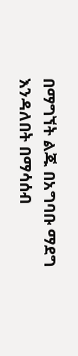በማግኘት ልጁ በአግባቡ ማደግ እንዳለበት በማሳሰብ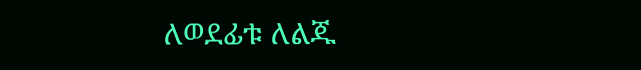ለወደፊቱ ለልጁ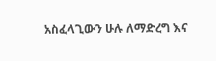አስፈላጊውን ሁሉ ለማድረግ እና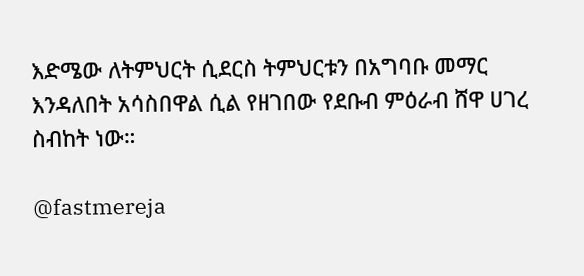እድሜው ለትምህርት ሲደርስ ትምህርቱን በአግባቡ መማር እንዳለበት አሳስበዋል ሲል የዘገበው የደቡብ ምዕራብ ሸዋ ሀገረ ስብከት ነው።

@fastmereja